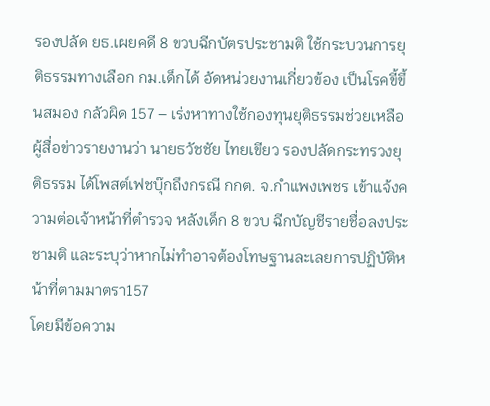รองปลัด ยธ.เผยคดี 8 ขวบฉีกบัตรประชามติ ใช้กระบวนการยุติธรรมทางเลือก กม.เด็กได้ อัดหน่วยงานเกี่ยวข้อง เป็นโรคขี้ขึ้นสมอง กลัวผิด 157 – เร่งหาทางใช้กองทุนยุติธรรมช่วยเหลือ
ผู้สื่อข่าวรายงานว่า นายธวัชชัย ไทยเขียว รองปลัดกระทรวงยุติธรรม ได้โพสต์เฟชบุ๊กถึงกรณี กกต. จ.กำแพงเพชร เข้าแจ้งความต่อเจ้าหน้าที่ตำรวจ หลังเด็ก 8 ขวบ ฉีกบัญชีรายชื่อลงประชามติ และระบุว่าหากไม่ทำอาจต้องโทษฐานละเลยการปฏิบัติหน้าที่ตามมาตรา157
โดยมีข้อความ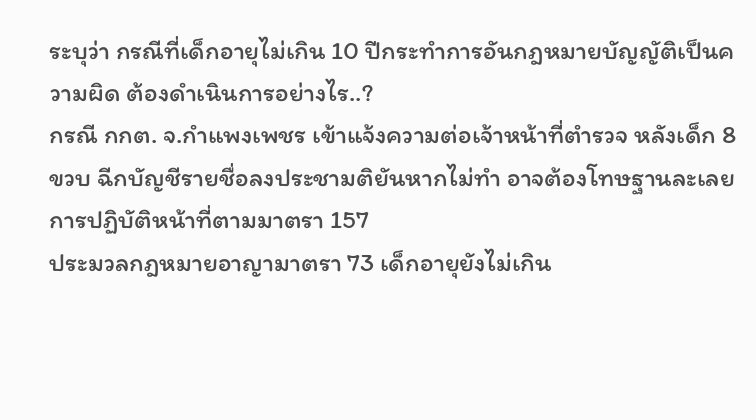ระบุว่า กรณีที่เด็กอายุไม่เกิน 10 ปีกระทำการอันกฎหมายบัญญัติเป็นความผิด ต้องดำเนินการอย่างไร..?
กรณี กกต. จ.กำแพงเพชร เข้าแจ้งความต่อเจ้าหน้าที่ตำรวจ หลังเด็ก 8 ขวบ ฉีกบัญชีรายชื่อลงประชามติยันหากไม่ทำ อาจต้องโทษฐานละเลยการปฏิบัติหน้าที่ตามมาตรา 157
ประมวลกฎหมายอาญามาตรา 73 เด็กอายุยังไม่เกิน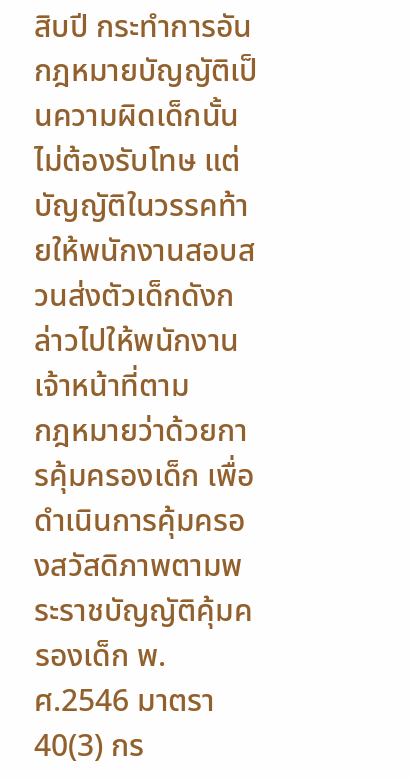สิบปี กระทำการอันกฎหมายบัญญัติเป็นความผิดเด็กนั้นไม่ต้องรับโทษ แต่บัญญัติในวรรคท้ายให้พนักงานสอบสวนส่งตัวเด็กดังกล่าวไปให้พนักงานเจ้าหน้าที่ตาม
กฎหมายว่าด้วยการคุ้มครองเด็ก เพื่อดำเนินการคุ้มครองสวัสดิภาพตามพระราชบัญญัติคุ้มครองเด็ก พ.ศ.2546 มาตรา 40(3) กร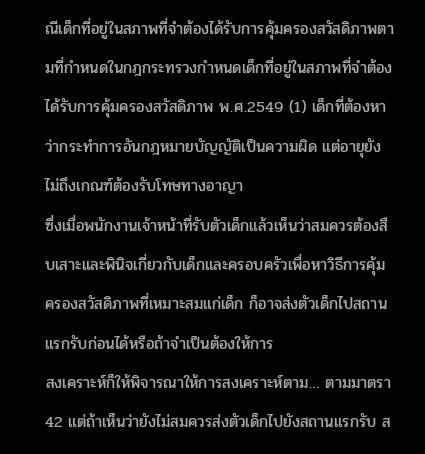ณีเด็กที่อยู่ในสภาพที่จำต้องได้รับการคุ้มครองสวัสดิภาพตามที่กำหนดในกฎกระทรวงกําหนดเด็กที่อยู่ในสภาพที่จำต้องได้รับการคุ้มครองสวัสดิภาพ พ.ศ.2549 (1) เด็กที่ต้องหาว่ากระทําการอันกฎหมายบัญญัติเป็นความผิด แต่อายุยังไม่ถึงเกณฑ์ต้องรับโทษทางอาญา
ซึ่งเมื่อพนักงานเจ้าหน้าที่รับตัวเด็กแล้วเห็นว่าสมควรต้องสืบเสาะและพินิจเกี่ยวกับเด็กและครอบครัวเพื่อหาวิธีการคุ้มครองสวัสดิภาพที่เหมาะสมแก่เด็ก ก็อาจส่งตัวเด็กไปสถานแรกรับก่อนได้หรือถ้าจำเป็นต้องให้การ
สงเคราะห์ก็ให้พิจารณาให้การสงเคราะห์ตาม… ตามมาตรา 42 แต่ถ้าเห็นว่ายังไม่สมควรส่งตัวเด็กไปยังสถานแรกรับ ส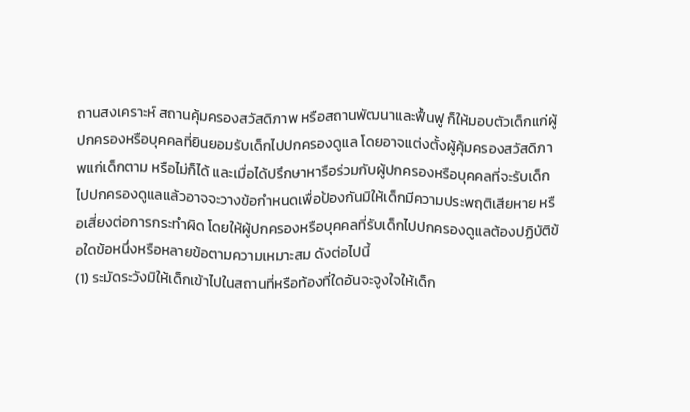ถานสงเคราะห์ สถานคุ้มครองสวัสดิภาพ หรือสถานพัฒนาและฟื้นฟู ก็ให้มอบตัวเด็กแก่ผู้ปกครองหรือบุคคลที่ยินยอมรับเด็กไปปกครองดูแล โดยอาจแต่งตั้งผู้คุ้มครองสวัสดิภาพแก่เด็กตาม หรือไม่ก็ได้ และเมื่อได้ปรึกษาหารือร่วมกับผู้ปกครองหรือบุคคลที่จะรับเด็กไปปกครองดูแลแล้วอาจจะวางข้อกำหนดเพื่อป้องกันมิให้เด็กมีความประพฤติเสียหาย หรือเสี่ยงต่อการกระทำผิด โดยให้ผู้ปกครองหรือบุคคลที่รับเด็กไปปกครองดูแลต้องปฏิบัติข้อใดข้อหนึ่งหรือหลายข้อตามความเหมาะสม ดังต่อไปนี้
(1) ระมัดระวังมิให้เด็กเข้าไปในสถานที่หรือท้องที่ใดอันจะจูงใจให้เด็ก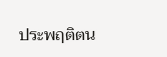ประพฤติตน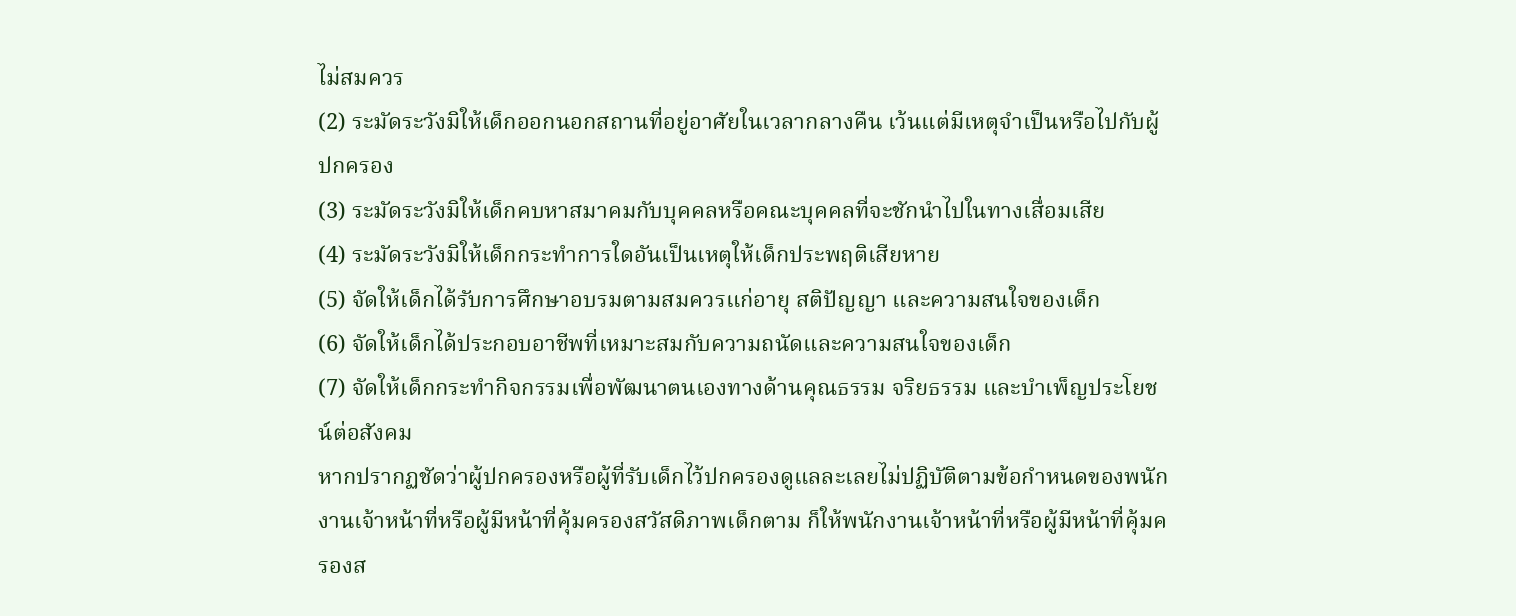ไม่สมควร
(2) ระมัดระวังมิให้เด็กออกนอกสถานที่อยู่อาศัยในเวลากลางคืน เว้นแต่มีเหตุจำเป็นหรือไปกับผู้ปกครอง
(3) ระมัดระวังมิให้เด็กคบหาสมาคมกับบุคคลหรือคณะบุคคลที่จะชักนำไปในทางเสื่อมเสีย
(4) ระมัดระวังมิให้เด็กกระทำการใดอันเป็นเหตุให้เด็กประพฤติเสียหาย
(5) จัดให้เด็กได้รับการศึกษาอบรมตามสมควรแก่อายุ สติปัญญา และความสนใจของเด็ก
(6) จัดให้เด็กได้ประกอบอาชีพที่เหมาะสมกับความถนัดและความสนใจของเด็ก
(7) จัดให้เด็กกระทำกิจกรรมเพื่อพัฒนาตนเองทางด้านคุณธรรม จริยธรรม และบำเพ็ญประโยชน์ต่อสังคม
หากปรากฏชัดว่าผู้ปกครองหรือผู้ที่รับเด็กไว้ปกครองดูแลละเลยไม่ปฏิบัติตามข้อกำหนดของพนักงานเจ้าหน้าที่หรือผู้มีหน้าที่คุ้มครองสวัสดิภาพเด็กตาม ก็ให้พนักงานเจ้าหน้าที่หรือผู้มีหน้าที่คุ้มครองส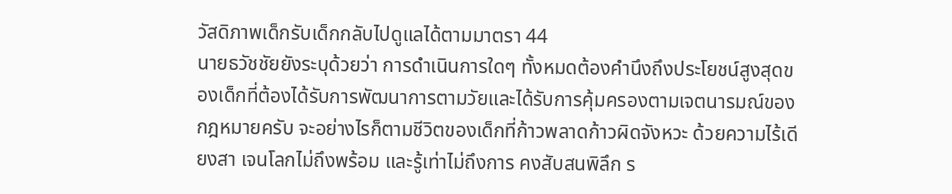วัสดิภาพเด็กรับเด็กกลับไปดูแลได้ตามมาตรา 44
นายธวัชชัยยังระบุด้วยว่า การดำเนินการใดๆ ทั้งหมดต้องคำนึงถึงประโยชน์สูงสุดของเด็กที่ต้องได้รับการพัฒนาการตามวัยและได้รับการคุ้มครองตามเจตนารมณ์ของกฎหมายครับ จะอย่างไรก็ตามชีวิตของเด็กที่ก้าวพลาดก้าวผิดจังหวะ ด้วยความไร้เดียงสา เจนโลกไม่ถึงพร้อม และรู้เท่าไม่ถึงการ คงสับสนพิลึก ร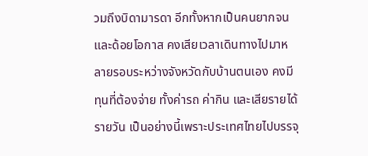วมถึงบิดามารดา อีกทั้งหากเป็นคนยากจนและด้อยโอกาส คงเสียเวลาเดินทางไปมาหลายรอบระหว่างจังหวัดกับบ้านตนเอง คงมีทุนที่ต้องจ่าย ทั้งค่ารถ ค่ากิน และเสียรายได้รายวัน เป็นอย่างนี้เพราะประเทศไทยไปบรรจุ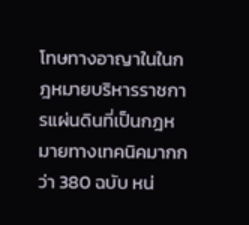โทษทางอาญาในในกฎหมายบริหารราชการแผ่นดินที่เป็นกฎหมายทางเทคนิคมากกว่า 380 ฉบับ หน่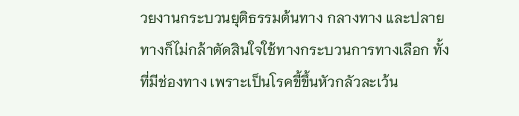วยงานกระบวนยุติธรรมต้นทาง กลางทาง และปลายทางก็ไม่กล้าตัดสินใจใช้ทางกระบวนการทางเลือก ทั้งที่มีช่องทาง เพราะเป็นโรคขี้ขึ้นหัวกลัวละเว้น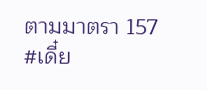ตามมาตรา 157
#เดี๋ย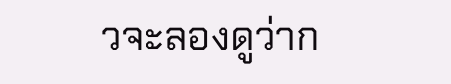วจะลองดูว่าก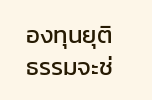องทุนยุติธรรมจะช่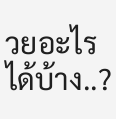วยอะไรได้บ้าง..?